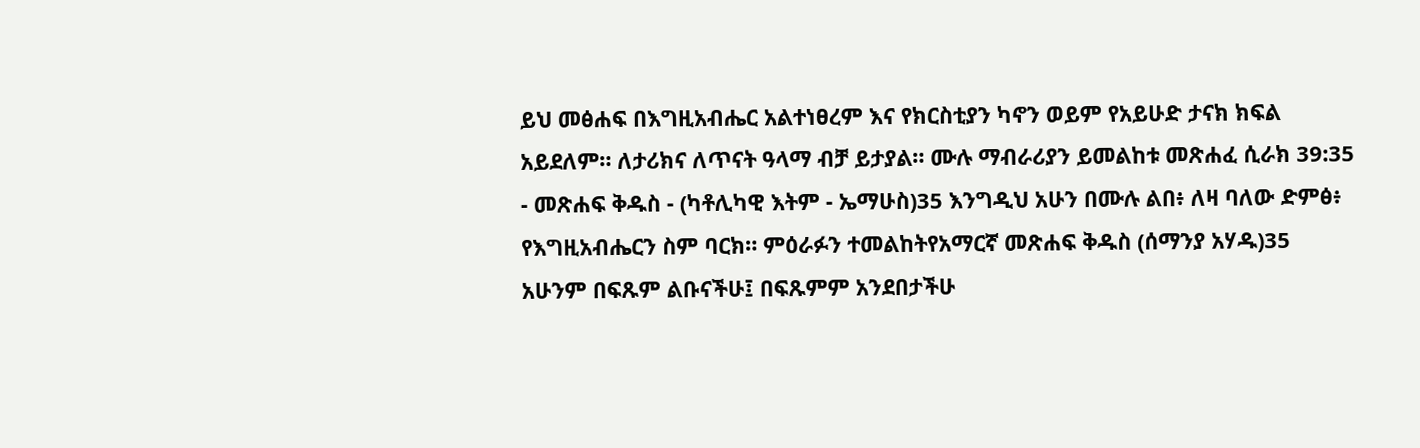ይህ መፅሐፍ በእግዚአብሔር አልተነፀረም እና የክርስቲያን ካኖን ወይም የአይሁድ ታናክ ክፍል አይደለም። ለታሪክና ለጥናት ዓላማ ብቻ ይታያል። ሙሉ ማብራሪያን ይመልከቱ መጽሐፈ ሲራክ 39:35 - መጽሐፍ ቅዱስ - (ካቶሊካዊ እትም - ኤማሁስ)35 እንግዲህ አሁን በሙሉ ልበ፥ ለዛ ባለው ድምፅ፥ የእግዚአብሔርን ስም ባርክ። ምዕራፉን ተመልከትየአማርኛ መጽሐፍ ቅዱስ (ሰማንያ አሃዱ)35 አሁንም በፍጹም ልቡናችሁ፤ በፍጹምም አንደበታችሁ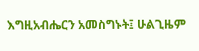እግዚአብሔርን አመስግኑት፤ ሁልጊዜም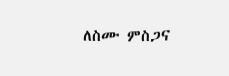ለስሙ ምስጋና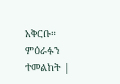አቅርቡ። ምዕራፉን ተመልከት |